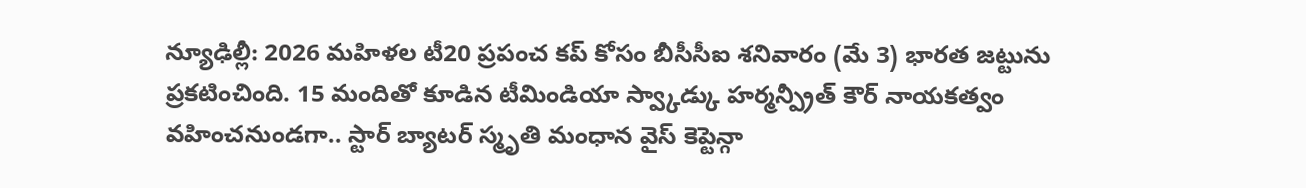న్యూఢిల్లీ: 2026 మహిళల టీ20 ప్రపంచ కప్ కోసం బీసీసీఐ శనివారం (మే 3) భారత జట్టును ప్రకటించింది. 15 మందితో కూడిన టీమిండియా స్వ్కాడ్కు హర్మన్ప్రీత్ కౌర్ నాయకత్వం వహించనుండగా.. స్టార్ బ్యాటర్ స్మృతి మంధాన వైస్ కెప్టెన్గా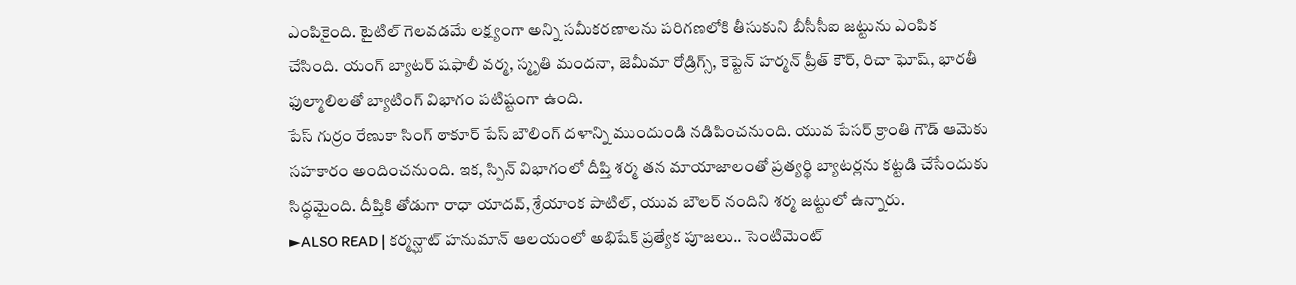ఎంపికైంది. టైటిల్ గెలవడమే లక్ష్యంగా అన్ని సమీకరణాలను పరిగణలోకి తీసుకుని బీసీసీఐ జట్టును ఎంపిక చేసింది. యంగ్ బ్యాటర్ షఫాలీ వర్మ, స్మృతి మందనా, జెమీమా రోడ్రిగ్స్, కెప్టెన్ హర్మన్ ప్రీత్ కౌర్, రిచా ఘోష్, భారతీ ఫుల్మాలిలతో బ్యాటింగ్ విభాగం పటిష్టంగా ఉంది.
పేస్ గుర్రం రేణుకా సింగ్ ఠాకూర్ పేస్ బౌలింగ్ దళాన్ని ముందుండి నడిపించనుంది. యువ పేసర్ క్రాంతి గౌడ్ ఆమెకు సహకారం అందించనుంది. ఇక, స్పిన్ విభాగంలో దీప్తి శర్మ తన మాయాజాలంతో ప్రత్యర్థి బ్యాటర్లను కట్టడి చేసేందుకు సిద్ధమైంది. దీప్తికి తోడుగా రాధా యాదవ్, శ్రేయాంక పాటిల్, యువ బౌలర్ నందిని శర్మ జట్టులో ఉన్నారు.
►ALSO READ | కర్మన్ఘాట్ హనుమాన్ ఆలయంలో అభిషేక్ ప్రత్యేక పూజలు.. సెంటిమెంట్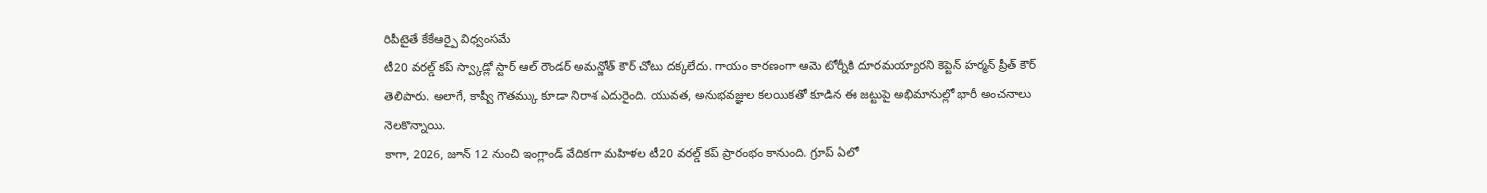రిపీటైతే కేకేఆర్పై విధ్వంసమే
టీ20 వరల్డ్ కప్ స్వ్కాడ్లో స్టార్ ఆల్ రౌండర్ అమన్జోత్ కౌర్ చోటు దక్కలేదు. గాయం కారణంగా ఆమె టోర్నీకి దూరమయ్యారని కెప్టెన్ హర్మన్ ప్రీత్ కౌర్ తెలిపారు. అలాగే, కాష్వీ గౌతమ్కు కూడా నిరాశ ఎదురైంది. యువత, అనుభవజ్ఞుల కలయికతో కూడిన ఈ జట్టుపై అభిమానుల్లో భారీ అంచనాలు నెలకొన్నాయి.
కాగా, 2026, జూన్ 12 నుంచి ఇంగ్లాండ్ వేదికగా మహిళల టీ20 వరల్డ్ కప్ ప్రారంభం కానుంది. గ్రూప్ ఏలో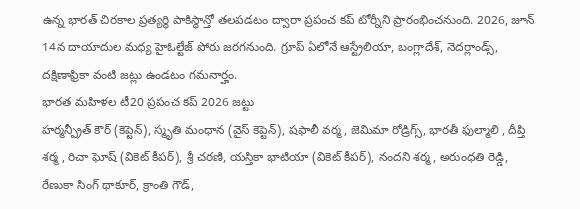ఉన్న భారత్ చిరకాల ప్రత్యర్థి పాకిస్థాన్తో తలపడటం ద్వారా ప్రపంచ కప్ టోర్నీని ప్రారంభించనుంది. 2026, జూన్ 14న దాయాదుల మధ్య హైఓల్టేజ్ పోరు జరగనుంది. గ్రూప్ ఏలోనే ఆస్ట్రేలియా, బంగ్లాదేశ్, నెదర్లాండ్స్, దక్షిణాఫ్రికా వంటి జట్లు ఉండటం గమనార్హం.
భారత మహిళల టీ20 ప్రపంచ కప్ 2026 జట్టు
హర్మన్ప్రీత్ కౌర్ (కెప్టెన్), స్మృతి మంధాన (వైస్ కెప్టెన్), షఫాలీ వర్మ, జెమిమా రోడ్రిగ్స్, భారతీ ఫుల్మాలి , దీప్తి శర్మ , రిచా ఘోష్ (వికెట్ కీపర్), శ్రీ చరణి, యస్తికా భాటియా (వికెట్ కీపర్), నందని శర్మ, అరుంధతి రెడ్డి, రేణుకా సింగ్ థాకూర్, క్రాంతి గౌడ్,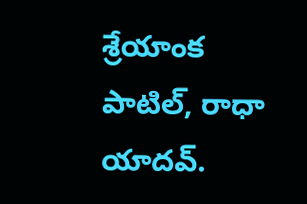శ్రేయాంక పాటిల్, రాధా యాదవ్.